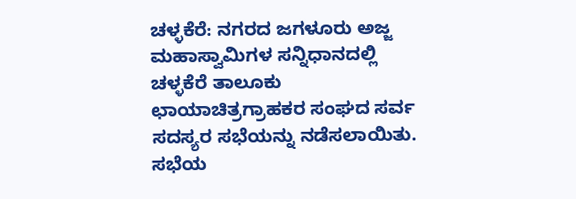ಚಳ್ಳಕೆರೆ: ನಗರದ ಜಗಳೂರು ಅಜ್ಜ ಮಹಾಸ್ವಾಮಿಗಳ ಸನ್ನಿಧಾನದಲ್ಲಿ ಚಳ್ಳಕೆರೆ ತಾಲೂಕು ಛಾಯಾಚಿತ್ರಗ್ರಾಹಕರ ಸಂಘದ ಸರ್ವ ಸದಸ್ಯರ ಸಭೆಯನ್ನು ನಡೆಸಲಾಯಿತು.
ಸಭೆಯ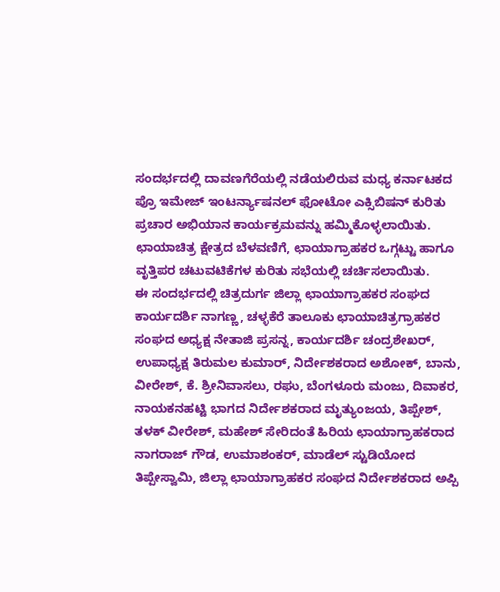ಸಂದರ್ಭದಲ್ಲಿ ದಾವಣಗೆರೆಯಲ್ಲಿ ನಡೆಯಲಿರುವ ಮಧ್ಯ ಕರ್ನಾಟಕದ ಪ್ರೊ ಇಮೇಜ್ ಇಂಟರ್ನ್ಯಾಷನಲ್ ಫೋಟೋ ಎಕ್ಸಿಬಿಷನ್ ಕುರಿತು ಪ್ರಚಾರ ಅಭಿಯಾನ ಕಾರ್ಯಕ್ರಮವನ್ನು ಹಮ್ಮಿಕೊಳ್ಳಲಾಯಿತು. ಛಾಯಾಚಿತ್ರ ಕ್ಷೇತ್ರದ ಬೆಳವಣಿಗೆ, ಛಾಯಾಗ್ರಾಹಕರ ಒಗ್ಗಟ್ಟು ಹಾಗೂ ವೃತ್ತಿಪರ ಚಟುವಟಿಕೆಗಳ ಕುರಿತು ಸಭೆಯಲ್ಲಿ ಚರ್ಚಿಸಲಾಯಿತು.
ಈ ಸಂದರ್ಭದಲ್ಲಿ ಚಿತ್ರದುರ್ಗ ಜಿಲ್ಲಾ ಛಾಯಾಗ್ರಾಹಕರ ಸಂಘದ ಕಾರ್ಯದರ್ಶಿ ನಾಗಣ್ಣ, ಚಳ್ಳಕೆರೆ ತಾಲೂಕು ಛಾಯಾಚಿತ್ರಗ್ರಾಹಕರ ಸಂಘದ ಅಧ್ಯಕ್ಷ ನೇತಾಜಿ ಪ್ರಸನ್ನ, ಕಾರ್ಯದರ್ಶಿ ಚಂದ್ರಶೇಖರ್, ಉಪಾಧ್ಯಕ್ಷ ತಿರುಮಲ ಕುಮಾರ್, ನಿರ್ದೇಶಕರಾದ ಅಶೋಕ್, ಬಾನು, ವೀರೇಶ್, ಕೆ. ಶ್ರೀನಿವಾಸಲು, ರಘು, ಬೆಂಗಳೂರು ಮಂಜು, ದಿವಾಕರ, ನಾಯಕನಹಟ್ಟಿ ಭಾಗದ ನಿರ್ದೇಶಕರಾದ ಮೃತ್ಯುಂಜಯ, ತಿಪ್ಪೇಶ್, ತಳಕ್ ವೀರೇಶ್, ಮಹೇಶ್ ಸೇರಿದಂತೆ ಹಿರಿಯ ಛಾಯಾಗ್ರಾಹಕರಾದ ನಾಗರಾಜ್ ಗೌಡ, ಉಮಾಶಂಕರ್, ಮಾಡೆಲ್ ಸ್ಟುಡಿಯೋದ ತಿಪ್ಪೇಸ್ವಾಮಿ, ಜಿಲ್ಲಾ ಛಾಯಾಗ್ರಾಹಕರ ಸಂಘದ ನಿರ್ದೇಶಕರಾದ ಅಪ್ಪಿ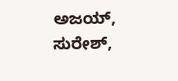ಅಜಯ್, ಸುರೇಶ್,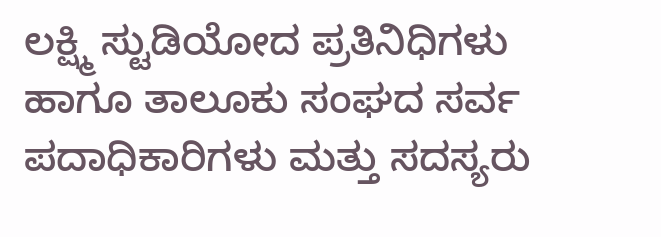ಲಕ್ಷ್ಮಿ ಸ್ಟುಡಿಯೋದ ಪ್ರತಿನಿಧಿಗಳು ಹಾಗೂ ತಾಲೂಕು ಸಂಘದ ಸರ್ವ ಪದಾಧಿಕಾರಿಗಳು ಮತ್ತು ಸದಸ್ಯರು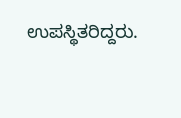ಉಪಸ್ಥಿತರಿದ್ದರು.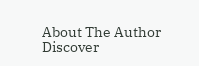About The Author
Discover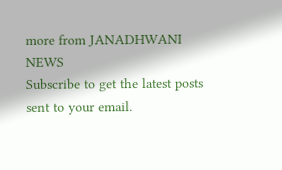more from JANADHWANI NEWS
Subscribe to get the latest posts sent to your email.